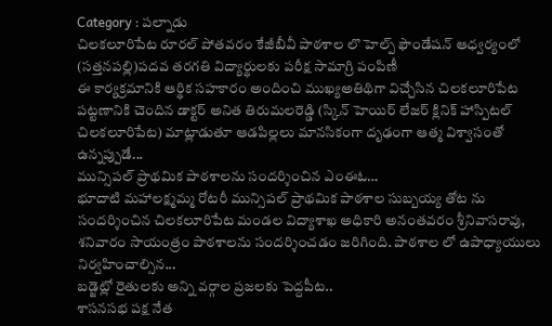Category : పల్నాడు
చిలకలూరిపేట రూరల్ పోతవరం కేజీబీవీ పాఠశాల లొ హెల్ప్ ఫౌండేషన్ ఆధ్వర్యంలో (సత్తనపల్లి)పదవ తరగతి విద్యార్థులకు పరీక్ష సామాగ్రి పంపిణీ
ఈ కార్యక్రమానికి ఆర్థిక సహకారం అందించి ముఖ్యఅతిథిగా విచ్చేసిన చిలకలూరిపేట పట్టణానికి చెందిన డాక్టర్ అనిత తిరుమలరెడ్డి (స్కిన్ హెయిర్ లేజర్ క్లినిక్ హాస్పిటల్ చిలకలూరిపేట) మాట్లాడుతూ ఆడపిల్లలు మానసికంగా దృఢంగా ఆత్మ విశ్వాసంతో ఉన్నప్పుడే...
మున్సిపల్ ప్రాథమిక పాఠశాలను సందర్శించిన ఎంఈఓ…
భూదాటి మహాలక్ష్మమ్మ రోటరీ మున్సిపల్ ప్రాథమిక పాఠశాల సుబ్బయ్య తోట ను సందర్శించిన చిలకలూరిపేట మండల విద్యాశాఖ అధికారి అనంతవరం శ్రీనివాసరావు, శనివారం సాయంత్రం పాఠశాలను సందర్శించడం జరిగింది. పాఠశాల లో ఉపాధ్యాయులు నిర్వహించాల్సిన...
బడ్జెట్లో రైతులకు అన్ని వర్గాల ప్రజలకు పెద్దపీట..
శాసనసభ పక్ష నేత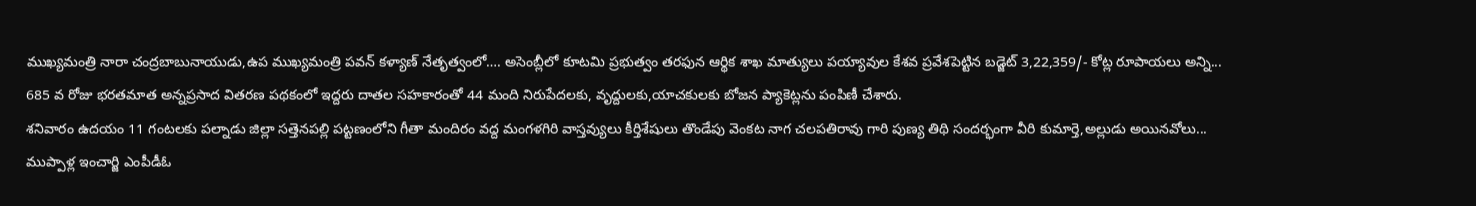ముఖ్యమంత్రి నారా చంద్రబాబునాయుడు,ఉప ముఖ్యమంత్రి పవన్ కళ్యాణ్ నేతృత్వంలో…. అసెంబ్లీలో కూటమి ప్రభుత్వం తరఫున ఆర్థిక శాఖ మాత్యులు పయ్యావుల కేశవ ప్రవేశపెట్టిన బడ్జెట్ 3,22,359/- కోట్ల రూపాయలు అన్ని...
685 వ రోజు భరతమాత అన్నప్రసాద వితరణ పథకంలో ఇద్దరు దాతల సహకారంతో 44 మంది నిరుపేదలకు, వృద్దులకు,యాచకులకు బోజన ప్యాకెట్లను పంపిణీ చేశారు.
శనివారం ఉదయం 11 గంటలకు పల్నాడు జిల్లా సత్తెనపల్లి పట్టణంలోని గీతా మందిరం వద్ద మంగళగిరి వాస్తవ్యులు కీర్తిశేషులు తొండేపు వెంకట నాగ చలపతిరావు గారి పుణ్య తిథి సందర్భంగా వీరి కుమార్తె,అల్లుడు అయినవోలు...
ముప్పాళ్ల ఇంచార్జి ఎంపీడీఓ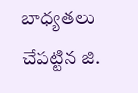బాధ్యతలు చేపట్టిన జి.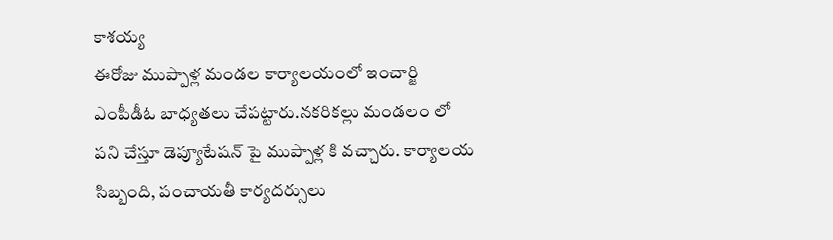కాశయ్య
ఈరోజు ముప్పాళ్ల మండల కార్యాలయంలో ఇంచార్జి ఎంపీడీఓ బాధ్యతలు చేపట్టారు.నకరికల్లు మండలం లో పని చేస్తూ డెప్యూటేషన్ పై ముప్పాళ్ల కి వచ్చారు. కార్యాలయ సిబ్బంది, పంచాయతీ కార్యదర్సులు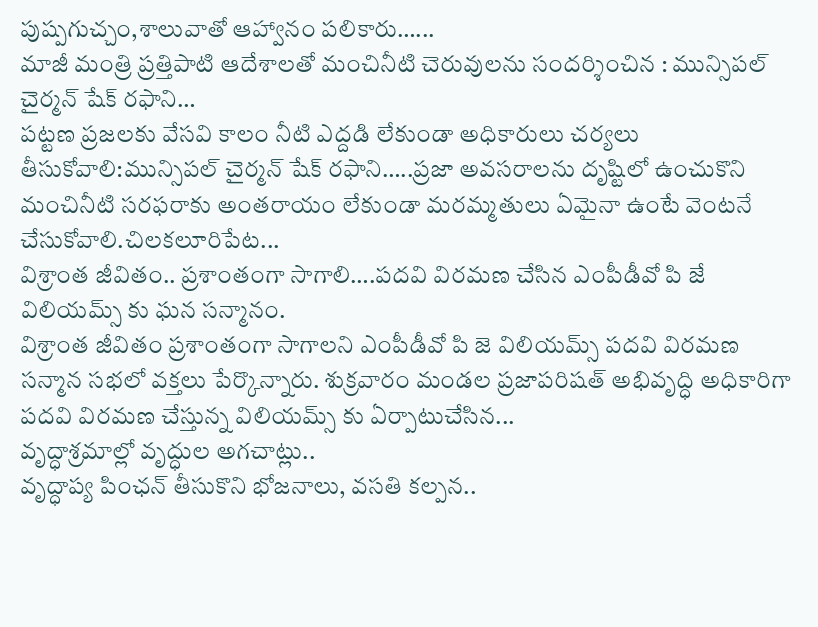పుష్పగుచ్చం,శాలువాతో ఆహ్వానం పలికారు…...
మాజీ మంత్రి ప్రత్తిపాటి ఆదేశాలతో మంచినీటి చెరువులను సందర్శించిన : మున్సిపల్ చైర్మన్ షేక్ రఫాని…
పట్టణ ప్రజలకు వేసవి కాలం నీటి ఎద్దడి లేకుండా అధికారులు చర్యలు తీసుకోవాలి:మున్సిపల్ చైర్మన్ షేక్ రఫాని…..ప్రజా అవసరాలను దృష్టిలో ఉంచుకొని మంచినీటి సరఫరాకు అంతరాయం లేకుండా మరమ్మతులు ఏమైనా ఉంటే వెంటనే చేసుకోవాలి.చిలకలూరిపేట...
విశ్రాంత జీవితం.. ప్రశాంతంగా సాగాలి….పదవి విరమణ చేసిన ఎంపీడీవో పి జే విలియమ్స్ కు ఘన సన్మానం.
విశ్రాంత జీవితం ప్రశాంతంగా సాగాలని ఎంపీడీవో పి జె విలియమ్స్ పదవి విరమణ సన్మాన సభలో వక్తలు పేర్కొన్నారు. శుక్రవారం మండల ప్రజాపరిషత్ అభివృద్ధి అధికారిగా పదవి విరమణ చేస్తున్న విలియమ్స్ కు ఏర్పాటుచేసిన...
వృద్ధాశ్రమాల్లో వృద్ధుల అగచాట్లు..
వృద్ధాప్య పింఛన్ తీసుకొని భోజనాలు, వసతి కల్పన..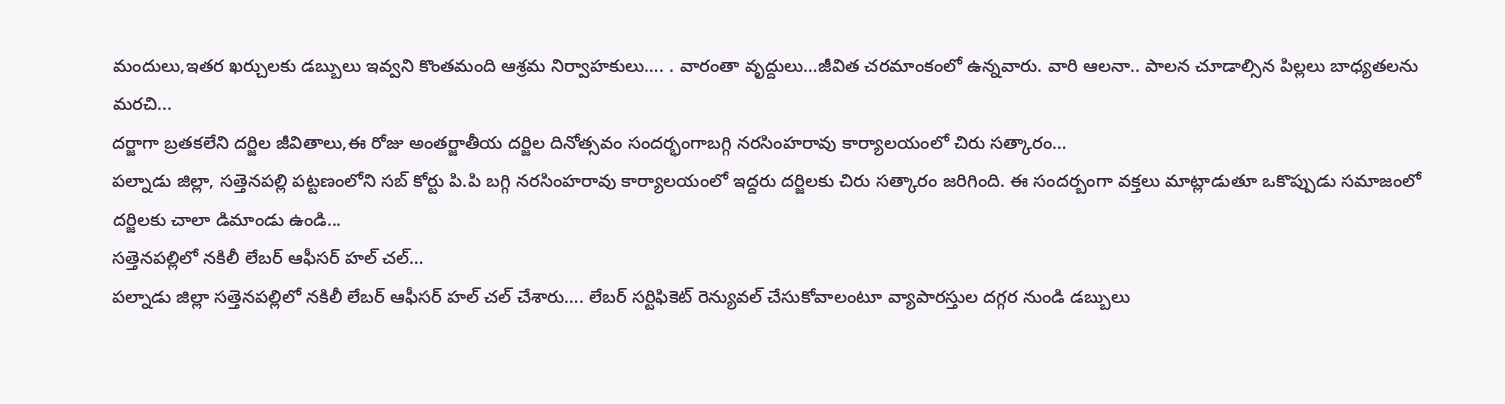మందులు,ఇతర ఖర్చులకు డబ్బులు ఇవ్వని కొంతమంది ఆశ్రమ నిర్వాహకులు…. . వారంతా వృద్దులు…జీవిత చరమాంకంలో ఉన్నవారు. వారి ఆలనా.. పాలన చూడాల్సిన పిల్లలు బాధ్యతలను మరచి...
దర్జాగా బ్రతకలేని దర్జిల జీవితాలు,ఈ రోజు అంతర్జాతీయ దర్జిల దినోత్సవం సందర్భంగాబగ్గి నరసింహరావు కార్యాలయంలో చిరు సత్కారం…
పల్నాడు జిల్లా, సత్తెనపల్లి పట్టణంలోని సబ్ కోర్టు పి.పి బగ్గి నరసింహరావు కార్యాలయంలో ఇద్దరు దర్జిలకు చిరు సత్కారం జరిగింది. ఈ సందర్బంగా వక్తలు మాట్లాడుతూ ఒకొప్పుడు సమాజంలో దర్జిలకు చాలా డిమాండు ఉండి...
సత్తెనపల్లిలో నకిలీ లేబర్ ఆఫీసర్ హల్ చల్…
పల్నాడు జిల్లా సత్తెనపల్లిలో నకిలీ లేబర్ ఆఫీసర్ హల్ చల్ చేశారు…. లేబర్ సర్టిఫికెట్ రెన్యువల్ చేసుకోవాలంటూ వ్యాపారస్తుల దగ్గర నుండి డబ్బులు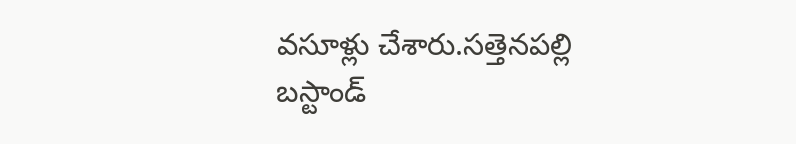వసూళ్లు చేశారు.సత్తెనపల్లి బస్టాండ్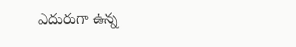ఎదురుగా ఉన్న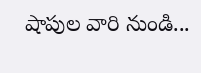షాపుల వారి నుండి...